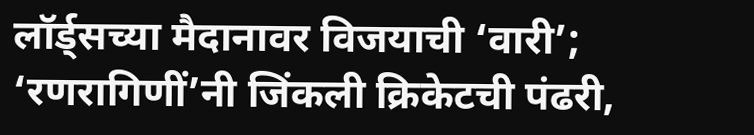लॉर्ड्सच्या मैदानावर विजयाची ‘वारी’; ‘रणरागिणीं’नी जिंकली क्रिकेटची पंढरी,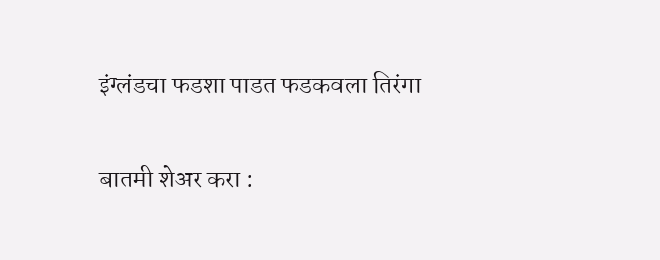इंग्लंडचा फडशा पाडत फडकवला तिरंगा

बातमी शेअर करा :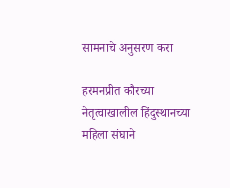सामनाचे अनुसरण करा

हरमनप्रीत कौरच्या नेतृत्वाखालील हिंदुस्थानच्या महिला संघाने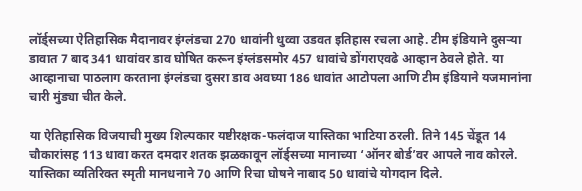लॉर्ड्सच्या ऐतिहासिक मैदानावर इंग्लंडचा 270 धावांनी धुव्वा उडवत इतिहास रचला आहे. टीम इंडियाने दुसऱ्या डावात 7 बाद 341 धावांवर डाव घोषित करून इंग्लंडसमोर 457 धावांचे डोंगराएवढे आव्हान ठेवले होते. या आव्हानाचा पाठलाग करताना इंग्लंडचा दुसरा डाव अवघ्या 186 धावांत आटोपला आणि टीम इंडियाने यजमानांना चारी मुंड्या चीत केले.

या ऐतिहासिक विजयाची मुख्य शिल्पकार यष्टीरक्षक-फलंदाज यास्तिका भाटिया ठरली. तिने 145 चेंडूत 14 चौकारांसह 113 धावा करत दमदार शतक झळकावून लॉर्ड्सच्या मानाच्या ‘ऑनर बोर्ड’वर आपले नाव कोरले. यास्तिका व्यतिरिक्त स्मृती मानधनाने 70 आणि रिचा घोषने नाबाद 50 धावांचे योगदान दिले.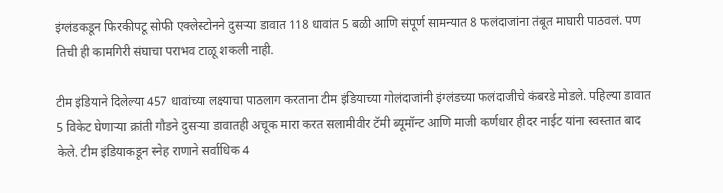इंग्लंडकडून फिरकीपटू सोफी एक्लेस्टोनने दुसऱ्या डावात 118 धावांत 5 बळी आणि संपूर्ण सामन्यात 8 फलंदाजांना तंबूत माघारी पाठवलं. पण तिची ही कामगिरी संघाचा पराभव टाळू शकली नाही.

टीम इंडियाने दिलेल्या 457 धावांच्या लक्ष्याचा पाठलाग करताना टीम इंडियाच्या गोलंदाजांनी इंग्लंडच्या फलंदाजीचे कंबरडे मोडले. पहिल्या डावात 5 विकेट घेणाऱ्या क्रांती गौडने दुसऱ्या डावातही अचूक मारा करत सलामीवीर टॅमी ब्यूमॉन्ट आणि माजी कर्णधार हीदर नाईट यांना स्वस्तात बाद केले. टीम इंडियाकडून स्नेह राणाने सर्वाधिक 4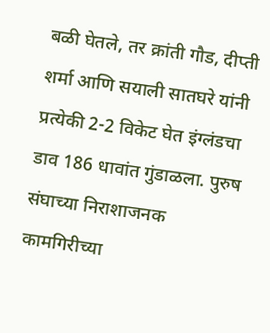बळी घेतले, तर क्रांती गौड, दीप्ती शर्मा आणि सयाली सातघरे यांनी प्रत्येकी 2-2 विकेट घेत इंग्लंडचा डाव 186 धावांत गुंडाळला. पुरुष संघाच्या निराशाजनक कामगिरीच्या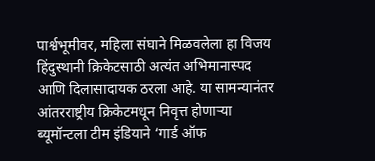पार्श्वभूमीवर, महिला संघाने मिळवलेला हा विजय हिंदुस्थानी क्रिकेटसाठी अत्यंत अभिमानास्पद आणि दिलासादायक ठरला आहे. या सामन्यानंतर आंतरराष्ट्रीय क्रिकेटमधून निवृत्त होणाऱ्या ब्यूमॉन्टला टीम इंडियाने ‘गार्ड ऑफ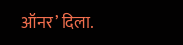ऑनर’ दिला.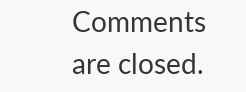Comments are closed.